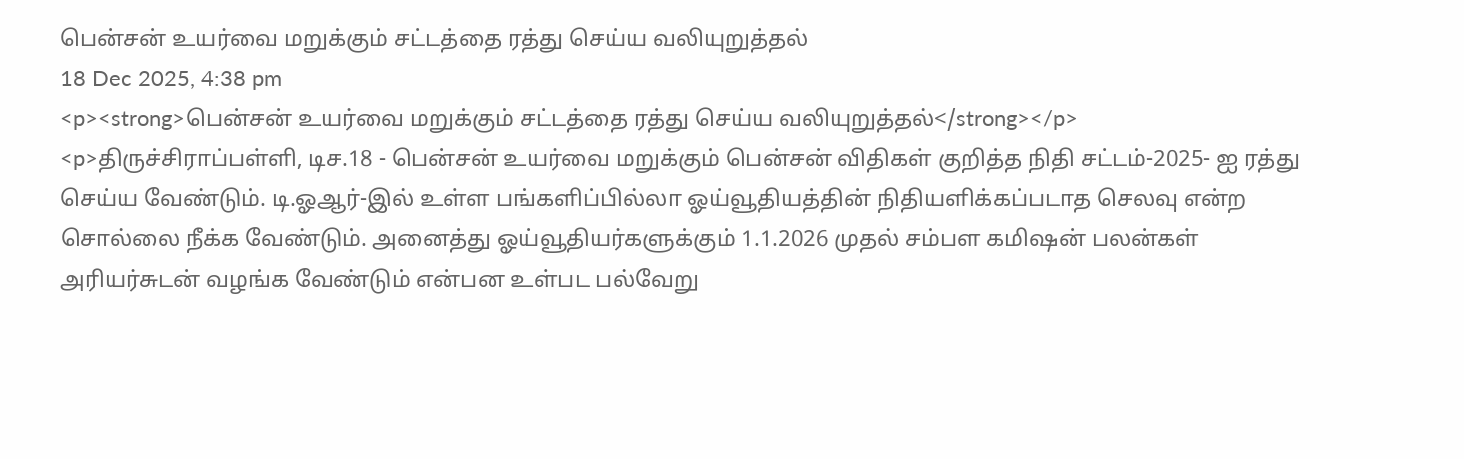பென்சன் உயர்வை மறுக்கும் சட்டத்தை ரத்து செய்ய வலியுறுத்தல்
18 Dec 2025, 4:38 pm
<p><strong>பென்சன் உயர்வை மறுக்கும் சட்டத்தை ரத்து செய்ய வலியுறுத்தல்</strong></p>
<p>திருச்சிராப்பள்ளி, டிச.18 - பென்சன் உயர்வை மறுக்கும் பென்சன் விதிகள் குறித்த நிதி சட்டம்-2025- ஐ ரத்து செய்ய வேண்டும். டி.ஓஆர்-இல் உள்ள பங்களிப்பில்லா ஓய்வூதியத்தின் நிதியளிக்கப்படாத செலவு என்ற சொல்லை நீக்க வேண்டும். அனைத்து ஓய்வூதியர்களுக்கும் 1.1.2026 முதல் சம்பள கமிஷன் பலன்கள் அரியர்சுடன் வழங்க வேண்டும் என்பன உள்பட பல்வேறு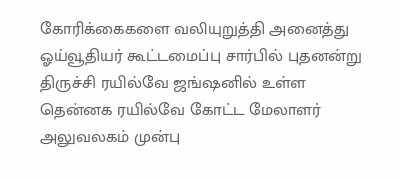கோரிக்கைகளை வலியுறுத்தி அனைத்து ஓய்வூதியர் கூட்டமைப்பு சார்பில் புதனன்று திருச்சி ரயில்வே ஜங்ஷனில் உள்ள தென்னக ரயில்வே கோட்ட மேலாளர் அலுவலகம் முன்பு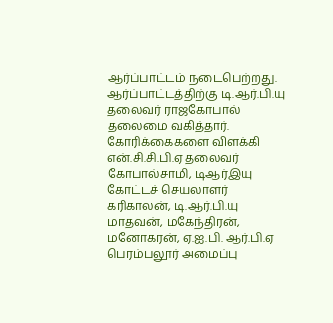ஆர்ப்பாட்டம் நடைபெற்றது. ஆர்ப்பாட்டத்திற்கு டி.ஆர்.பி.யு தலைவர் ராஜகோபால் தலைமை வகித்தார். கோரிக்கைகளை விளக்கி என்.சி.சி.பி.ஏ தலைவர் கோபால்சாமி, டிஆர்இயு கோட்டச் செயலாளர் கரிகாலன், டி.ஆர்.பி.யு மாதவன், மகேந்திரன், மனோகரன், ஏ.ஐ.பி. ஆர்.பி.ஏ பெரம்பலூர் அமைப்பு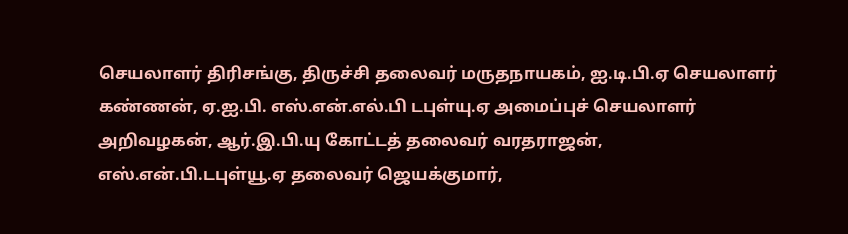செயலாளர் திரிசங்கு, திருச்சி தலைவர் மருதநாயகம், ஐ.டி.பி.ஏ செயலாளர் கண்ணன், ஏ.ஐ.பி. எஸ்.என்.எல்.பி டபுள்யு.ஏ அமைப்புச் செயலாளர் அறிவழகன், ஆர்.இ.பி.யு கோட்டத் தலைவர் வரதராஜன், எஸ்.என்.பி.டபுள்யூ.ஏ தலைவர் ஜெயக்குமார்,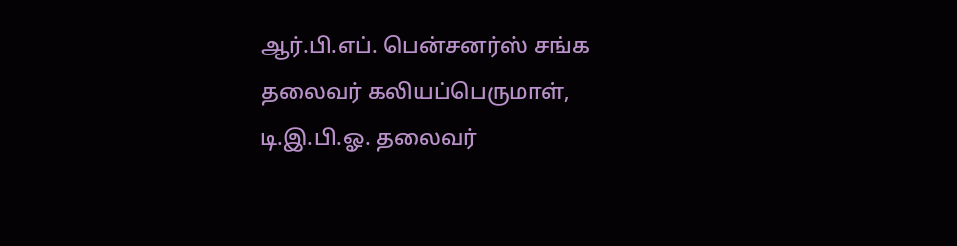ஆர்.பி.எப். பென்சனர்ஸ் சங்க தலைவர் கலியப்பெருமாள், டி.இ.பி.ஓ. தலைவர்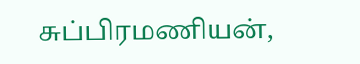சுப்பிரமணியன்,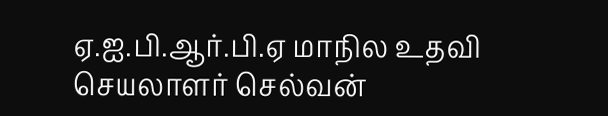ஏ.ஐ.பி.ஆர்.பி.ஏ மாநில உதவி செயலாளர் செல்வன்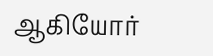ஆகியோர்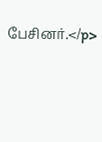பேசினர்.</p>